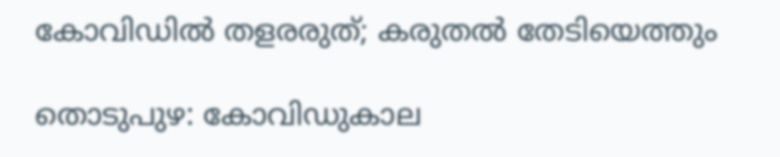കോവിഡിൽ തളരരുത്; കരുതൽ തേടിയെത്തും

തൊടുപുഴ: കോവിഡുകാല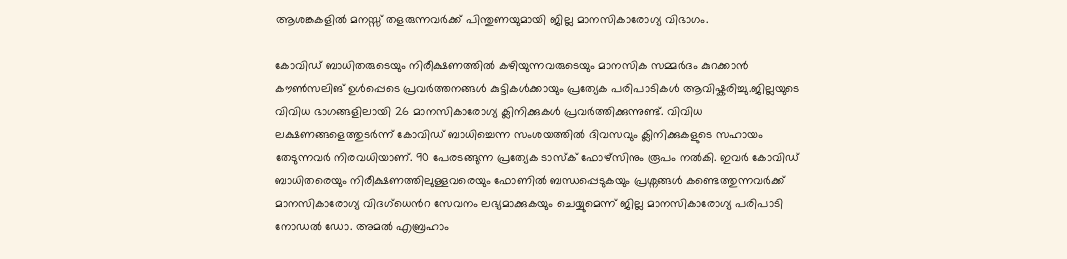ആശങ്കകളിൽ മനസ്സ് തളരുന്നവർക്ക് പിന്തുണയുമായി ജില്ല മാനസികാരോഗ്യ വിഭാഗം.

കോവിഡ് ബാധിതരുടെയും നിരീക്ഷണത്തിൽ കഴിയുന്നവരുടെയും മാനസിക സമ്മർദം കുറക്കാൻ കൗൺസലിങ് ഉൾപ്പെടെ പ്രവർത്തനങ്ങൾ കുട്ടികൾക്കായും പ്രത്യേക പരിപാടികൾ ആവിഷ്കരിച്ചു.ജില്ലയുടെ വിവിധ ഭാഗങ്ങളിലായി 26 മാനസികാരോഗ്യ ക്ലിനിക്കുകൾ പ്രവർത്തിക്കുന്നുണ്ട്. വിവിധ ലക്ഷണങ്ങളെത്തുടർന്ന് കോവിഡ് ബാധിച്ചെന്ന സംശയത്തിൽ ദിവസവും ക്ലിനിക്കുകളുടെ സഹായം തേടുന്നവർ നിരവധിയാണ്. 90 പേരടങ്ങുന്ന പ്രത്യേക ടാസ്ക് ഫോഴ്സിനും രൂപം നൽകി. ഇവർ കോവിഡ് ബാധിതരെയും നിരീക്ഷണത്തിലുള്ളവരെയും ഫോണിൽ ബന്ധപ്പെടുകയും പ്രശ്നങ്ങൾ കണ്ടെത്തുന്നവർക്ക് മാനസികാരോഗ്യ വിദഗ്ധെൻറ സേവനം ലഭ്യമാക്കുകയും ചെയ്യുമെന്ന് ജില്ല മാനസികാരോഗ്യ പരിപാടി നോഡൽ ഡോ. അമൽ എബ്രഹാം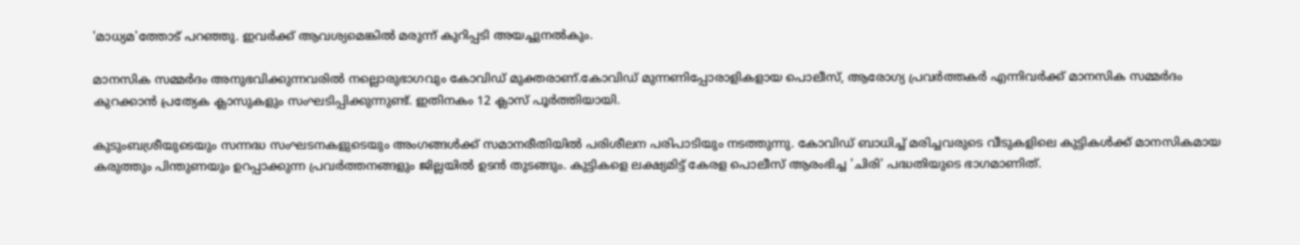'മാധ്യമ'ത്തോട് പറഞ്ഞു. ഇവർക്ക് ആവശ്യമെങ്കിൽ മരുന്ന് കുറിപ്പടി അയച്ചുനൽകും.

മാനസിക സമ്മർദം അനുഭവിക്കുന്നവരിൽ നല്ലൊരുഭാഗവും കോവിഡ് മുക്തരാണ്.കോവിഡ് മുന്നണിപ്പോരാളികളായ പൊലീസ്, ആരോഗ്യ പ്രവർത്തകർ എന്നിവർക്ക് മാനസിക സമ്മർദം കുറക്കാൻ പ്രത്യേക ക്ലാസുകളും സംഘടിപ്പിക്കുന്നുണ്ട്. ഇതിനകം 12 ക്ലാസ് പൂർത്തിയായി.

കുടുംബശ്രീയുടെയും സന്നദ്ധ സംഘടനകളുടെയും അംഗങ്ങൾക്ക് സമാനരീതിയിൽ പരിശീലന പരിപാടിയും നടത്തുന്നു. കോവിഡ് ബാധിച്ച് മരിച്ചവരുടെ വീടുകളിലെ കുട്ടികൾക്ക് മാനസികമായ കരുത്തും പിന്തുണയും ഉറപ്പാക്കുന്ന പ്രവർത്തനങ്ങളും ജില്ലയിൽ ഉടൻ തുടങ്ങും. കുട്ടികളെ ലക്ഷ്യമിട്ട് കേരള പൊലീസ് ആരംഭിച്ച 'ചിരി' പദ്ധതിയുടെ ഭാഗമാണിത്.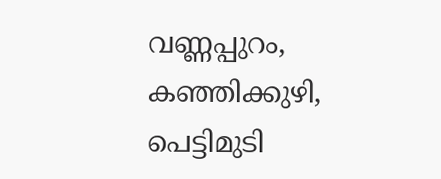വണ്ണപ്പുറം, കഞ്ഞിക്കുഴി, പെട്ടിമുടി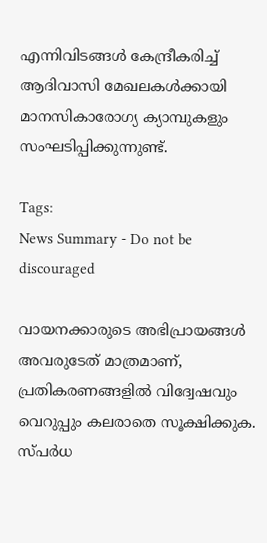എന്നിവിടങ്ങൾ കേന്ദ്രീകരിച്ച് ആദിവാസി മേഖലകൾക്കായി മാനസികാരോഗ്യ ക്യാമ്പുകളും സംഘടിപ്പിക്കുന്നുണ്ട്.

Tags:
News Summary - Do not be discouraged

വായനക്കാരുടെ അഭിപ്രായങ്ങള്‍ അവരുടേത് മാത്രമാണ്, പ്രതികരണങ്ങളിൽ വിദ്വേഷവും വെറുപ്പും കലരാതെ സൂക്ഷിക്കുക. സ്പർധ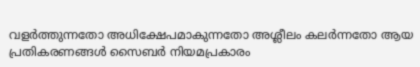വളർത്തുന്നതോ അധിക്ഷേപമാകുന്നതോ അശ്ലീലം കലർന്നതോ ആയ പ്രതികരണങ്ങൾ സൈബർ നിയമപ്രകാരം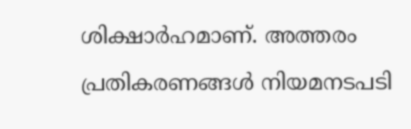ശിക്ഷാർഹമാണ്. അത്തരം പ്രതികരണങ്ങൾ നിയമനടപടി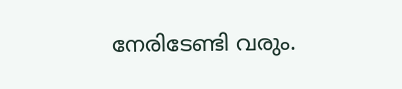നേരിടേണ്ടി വരും.